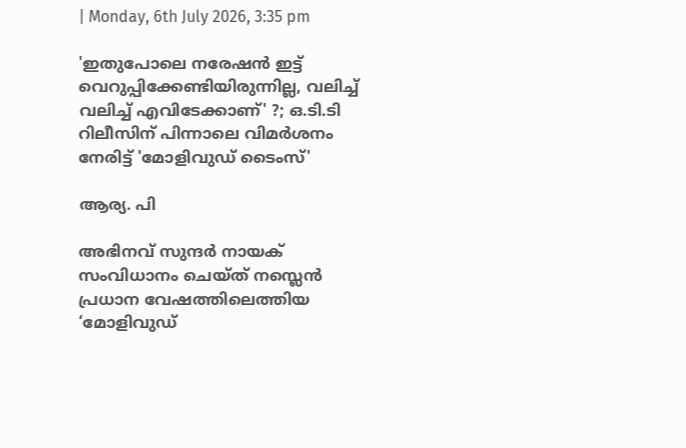| Monday, 6th July 2026, 3:35 pm

'ഇതുപോലെ നരേഷന്‍ ഇട്ട് വെറുപ്പിക്കേണ്ടിയിരുന്നില്ല, വലിച്ച് വലിച്ച് എവിടേക്കാണ്' ?; ഒ.ടി.ടി റിലീസിന് പിന്നാലെ വിമര്‍ശനം നേരിട്ട് 'മോളിവുഡ് ടൈംസ്'

ആര്യ. പി

അഭിനവ് സുന്ദര്‍ നായക് സംവിധാനം ചെയ്ത് നസ്ലെന്‍ പ്രധാന വേഷത്തിലെത്തിയ ‘മോളിവുഡ്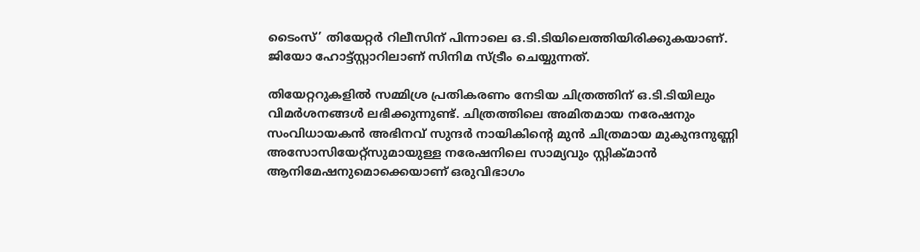ടൈംസ്’ തിയേറ്റര്‍ റിലീസിന് പിന്നാലെ ഒ.ടി.ടിയിലെത്തിയിരിക്കുകയാണ്. ജിയോ ഹോട്ട്സ്റ്റാറിലാണ് സിനിമ സ്ട്രീം ചെയ്യുന്നത്.

തിയേറ്ററുകളില്‍ സമ്മിശ്ര പ്രതികരണം നേടിയ ചിത്രത്തിന് ഒ.ടി.ടിയിലും വിമര്‍ശനങ്ങള്‍ ലഭിക്കുന്നുണ്ട്. ചിത്രത്തിലെ അമിതമായ നരേഷനും സംവിധായകന്‍ അഭിനവ് സുന്ദര്‍ നായികിന്റെ മുന്‍ ചിത്രമായ മുകുന്ദനുണ്ണി അസോസിയേറ്റ്‌സുമായുള്ള നരേഷനിലെ സാമ്യവും സ്റ്റിക്മാന്‍ ആനിമേഷനുമൊക്കെയാണ് ഒരുവിഭാഗം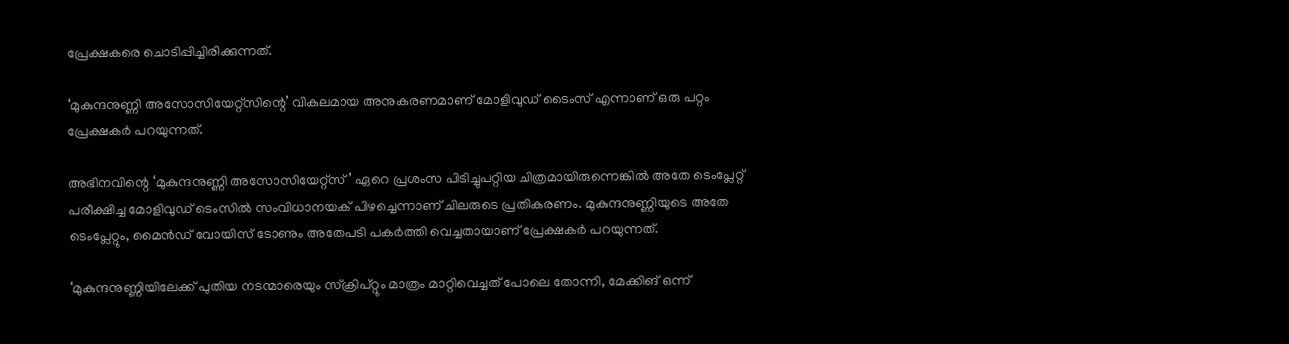പ്രേക്ഷകരെ ചൊടിപ്പിച്ചിരിക്കുന്നത്.

‘മുകുന്ദനുണ്ണി അസോസിയേറ്റ്‌സിന്റെ’ വികലമായ അനുകരണമാണ് മോളിവുഡ് ടൈംസ് എന്നാണ് ഒരു പറ്റം പ്രേക്ഷകര്‍ പറയുന്നത്.

അഭിനവിന്റെ ‘മുകുന്ദനുണ്ണി അസോസിയേറ്റ്സ്’ ഏറെ പ്രശംസ പിടിച്ചുപറ്റിയ ചിത്രമായിരുന്നെങ്കില്‍ അതേ ടെംപ്ലേറ്റ് പരീക്ഷിച്ച മോളിവുഡ് ടെംസില്‍ സംവിധാനയക് പിഴച്ചെന്നാണ് ചിലരുടെ പ്രതികരണം. മുകുന്ദനുണ്ണിയുടെ അതേ ടെംപ്ലേറ്റും, മൈന്‍ഡ് വോയിസ് ടോണും അതേപടി പകര്‍ത്തി വെച്ചതായാണ് പ്രേക്ഷകര്‍ പറയുന്നത്.

‘മുകുന്ദനുണ്ണിയിലേക്ക് പുതിയ നടന്മാരെയും സ്‌ക്രിപ്റ്റും മാത്രം മാറ്റിവെച്ചത് പോലെ തോന്നി, മേക്കിങ് ഒന്ന്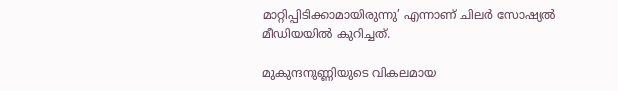മാറ്റിപ്പിടിക്കാമായിരുന്നു’ എന്നാണ് ചിലര്‍ സോഷ്യല്‍ മീഡിയയില്‍ കുറിച്ചത്.

മുകുന്ദനുണ്ണിയുടെ വികലമായ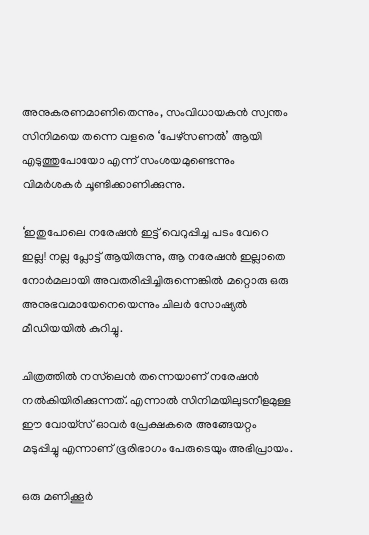അനുകരണമാണിതെന്നും, സംവിധായകന്‍ സ്വന്തം സിനിമയെ തന്നെ വളരെ ‘പേഴ്‌സണല്‍’ ആയി എടുത്തുപോയോ എന്ന് സംശയമുണ്ടെന്നും വിമര്‍ശകര്‍ ചൂണ്ടിക്കാണിക്കുന്നു.

‘ഇതുപോലെ നരേഷന്‍ ഇട്ട് വെറുപ്പിച്ച പടം വേറെ ഇല്ല! നല്ല പ്ലോട്ട് ആയിരുന്നു, ആ നരേഷന്‍ ഇല്ലാതെ നോര്‍മലായി അവതരിപ്പിച്ചിരുന്നെങ്കില്‍ മറ്റൊരു ഒരു അനുഭവമായേനെയെന്നും ചിലര്‍ സോഷ്യല്‍ മീഡിയയില്‍ കുറിച്ചു.

ചിത്രത്തില്‍ നസ്‌ലെന്‍ തന്നെയാണ് നരേഷന്‍ നല്‍കിയിരിക്കുന്നത്. എന്നാല്‍ സിനിമയിലുടനീളമുള്ള ഈ വോയ്സ് ഓവര്‍ പ്രേക്ഷകരെ അങ്ങേയറ്റം മടുപ്പിച്ചു എന്നാണ് ഭൂരിഭാഗം പേരുടെയും അഭിപ്രായം.

ഒരു മണിക്കൂര്‍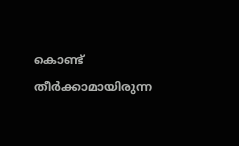കൊണ്ട് തീര്‍ക്കാമായിരുന്ന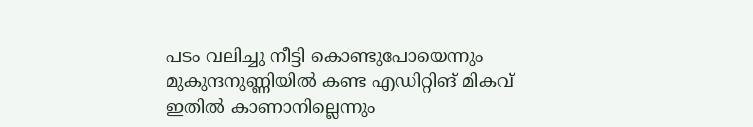പടം വലിച്ചു നീട്ടി കൊണ്ടുപോയെന്നും മുകുന്ദനുണ്ണിയില്‍ കണ്ട എഡിറ്റിങ് മികവ് ഇതില്‍ കാണാനില്ലെന്നും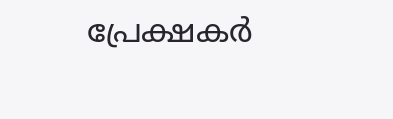പ്രേക്ഷകര്‍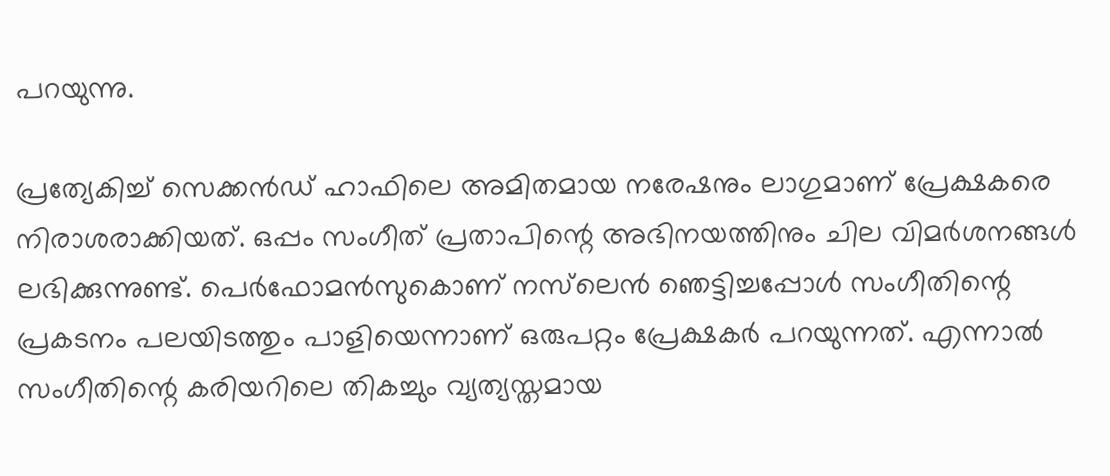പറയുന്നു.

പ്രത്യേകിച്ച് സെക്കന്‍ഡ് ഹാഫിലെ അമിതമായ നരേഷനും ലാഗുമാണ് പ്രേക്ഷകരെ നിരാശരാക്കിയത്. ഒപ്പം സംഗീത് പ്രതാപിന്റെ അഭിനയത്തിനും ചില വിമര്‍ശനങ്ങള്‍ ലഭിക്കുന്നുണ്ട്. പെര്‍ഫോമന്‍സുകൊണ് നസ്‌ലെന്‍ ഞെട്ടിച്ചപ്പോള്‍ സംഗീതിന്റെ പ്രകടനം പലയിടത്തും പാളിയെന്നാണ് ഒരുപറ്റം പ്രേക്ഷകര്‍ പറയുന്നത്. എന്നാല്‍ സംഗീതിന്റെ കരിയറിലെ തികച്ചും വ്യത്യസ്തമായ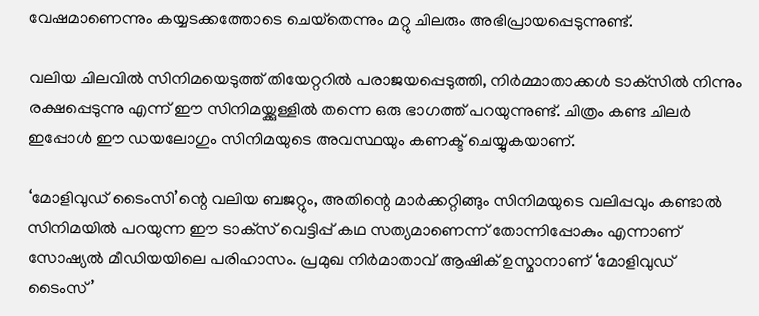വേഷമാണെന്നും കയ്യടക്കത്തോടെ ചെയ്‌തെന്നും മറ്റു ചിലരും അഭിപ്രായപ്പെടുന്നുണ്ട്.

വലിയ ചിലവില്‍ സിനിമയെടുത്ത് തിയേറ്ററില്‍ പരാജയപ്പെടുത്തി, നിര്‍മ്മാതാക്കള്‍ ടാക്‌സില്‍ നിന്നും രക്ഷപ്പെടുന്നു എന്ന് ഈ സിനിമയ്ക്കുള്ളില്‍ തന്നെ ഒരു ഭാഗത്ത് പറയുന്നുണ്ട്. ചിത്രം കണ്ട ചിലര്‍ ഇപ്പോള്‍ ഈ ഡയലോഗും സിനിമയുടെ അവസ്ഥയും കണക്ട് ചെയ്യുകയാണ്.

‘മോളിവുഡ് ടൈംസി’ന്റെ വലിയ ബജറ്റും, അതിന്റെ മാര്‍ക്കറ്റിങ്ങും സിനിമയുടെ വലിപ്പവും കണ്ടാല്‍ സിനിമയില്‍ പറയുന്ന ഈ ടാക്‌സ് വെട്ടിപ്പ് കഥ സത്യമാണെന്ന് തോന്നിപ്പോകും എന്നാണ് സോഷ്യല്‍ മീഡിയയിലെ പരിഹാസം. പ്രമുഖ നിര്‍മാതാവ് ആഷിക് ഉസ്മാനാണ് ‘മോളിവുഡ് ടൈംസ്’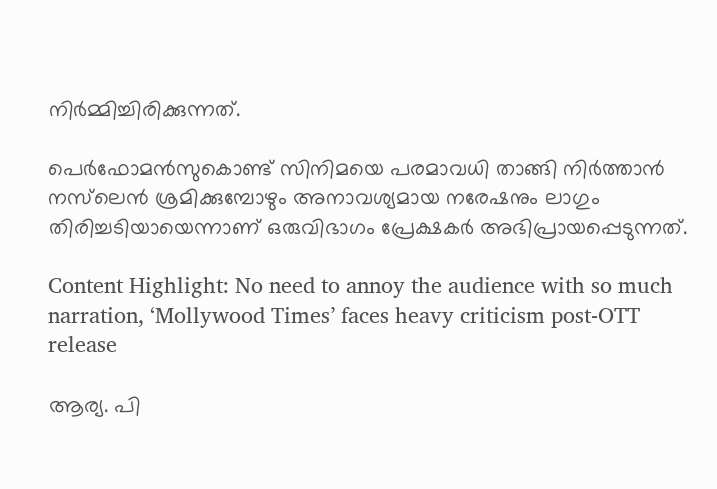നിര്‍മ്മിച്ചിരിക്കുന്നത്.

പെര്‍ഫോമന്‍സുകൊണ്ട് സിനിമയെ പരമാവധി താങ്ങി നിര്‍ത്താന്‍ നസ്‌ലെന്‍ ശ്രമിക്കുമ്പോഴും അനാവശ്യമായ നരേഷനും ലാഗും തിരിച്ചടിയായെന്നാണ് ഒരുവിഭാഗം പ്രേക്ഷകര്‍ അഭിപ്രായപ്പെടുന്നത്.

Content Highlight: No need to annoy the audience with so much narration, ‘Mollywood Times’ faces heavy criticism post-OTT release

ആര്യ. പി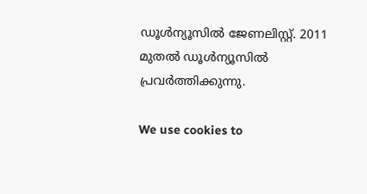ഡൂള്‍ന്യൂസില്‍ ജേണലിസ്റ്റ്. 2011 മുതല്‍ ഡൂള്‍ന്യൂസില്‍ പ്രവര്‍ത്തിക്കുന്നു.

We use cookies to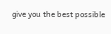give you the best possible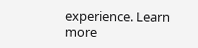experience. Learn more